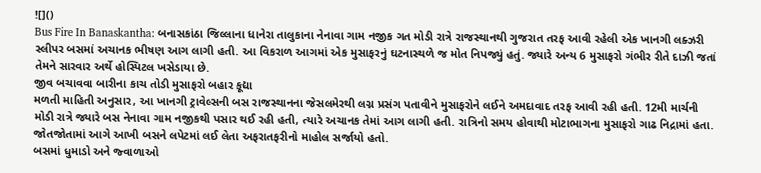![]()
Bus Fire In Banaskantha: બનાસકાંઠા જિલ્લાના ધાનેરા તાલુકાના નેનાવા ગામ નજીક ગત મોડી રાત્રે રાજસ્થાનથી ગુજરાત તરફ આવી રહેલી એક ખાનગી લક્ઝરી સ્લીપર બસમાં અચાનક ભીષણ આગ લાગી હતી. આ વિકરાળ આગમાં એક મુસાફરનું ઘટનાસ્થળે જ મોત નિપજ્યું હતું. જ્યારે અન્ય 6 મુસાફરો ગંભીર રીતે દાઝી જતાં તેમને સારવાર અર્થે હોસ્પિટલ ખસેડાયા છે.
જીવ બચાવવા બારીના કાચ તોડી મુસાફરો બહાર કૂદ્યા
મળતી માહિતી અનુસાર, આ ખાનગી ટ્રાવેલ્સની બસ રાજસ્થાનના જેસલમેરથી લગ્ન પ્રસંગ પતાવીને મુસાફરોને લઈને અમદાવાદ તરફ આવી રહી હતી. 12મી માર્ચની મોડી રાત્રે જ્યારે બસ નેનાવા ગામ નજીકથી પસાર થઈ રહી હતી, ત્યારે અચાનક તેમાં આગ લાગી હતી. રાત્રિનો સમય હોવાથી મોટાભાગના મુસાફરો ગાઢ નિદ્રામાં હતા. જોતજોતામાં આગે આખી બસને લપેટમાં લઈ લેતા અફરાતફરીનો માહોલ સર્જાયો હતો.
બસમાં ધુમાડો અને જ્વાળાઓ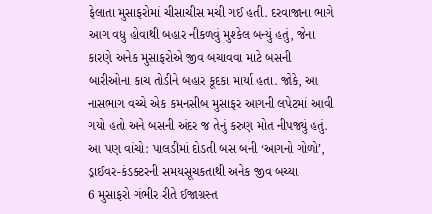ફેલાતા મુસાફરોમાં ચીસાચીસ મચી ગઈ હતી. દરવાજાના ભાગે આગ વધુ હોવાથી બહાર નીકળવું મુશ્કેલ બન્યું હતું, જેના કારણે અનેક મુસાફરોએ જીવ બચાવવા માટે બસની બારીઓના કાચ તોડીને બહાર કૂદકા માર્યા હતા. જોકે, આ નાસભાગ વચ્ચે એક કમનસીબ મુસાફર આગની લપેટમાં આવી ગયો હતો અને બસની અંદર જ તેનું કરુણ મોત નીપજ્યું હતું.
આ પણ વાંચો: પાલડીમાં દોડતી બસ બની ‘આગનો ગોળો’, ડ્રાઈવર-કંડક્ટરની સમયસૂચકતાથી અનેક જીવ બચ્યા
6 મુસાફરો ગંભીર રીતે ઈજાગ્રસ્ત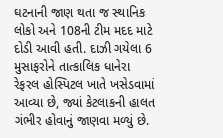ઘટનાની જાણ થતા જ સ્થાનિક લોકો અને 108ની ટીમ મદદ માટે દોડી આવી હતી. દાઝી ગયેલા 6 મુસાફરોને તાત્કાલિક ધાનેરા રેફરલ હોસ્પિટલ ખાતે ખસેડવામાં આવ્યા છે, જ્યાં કેટલાકની હાલત ગંભીર હોવાનું જાણવા મળ્યું છે.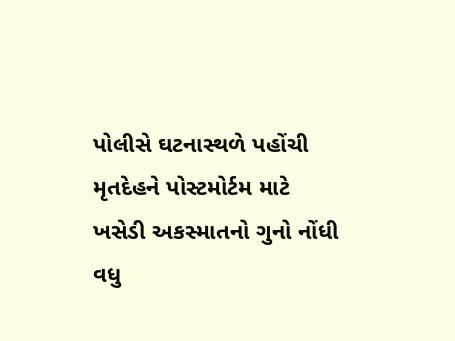પોલીસે ઘટનાસ્થળે પહોંચી મૃતદેહને પોસ્ટમોર્ટમ માટે ખસેડી અકસ્માતનો ગુનો નોંધી વધુ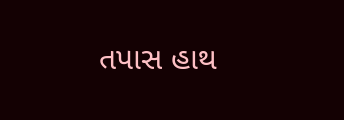તપાસ હાથ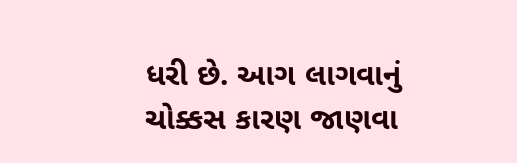ધરી છે. આગ લાગવાનું ચોક્કસ કારણ જાણવા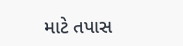માટે તપાસ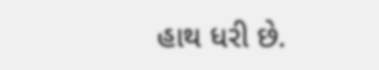હાથ ધરી છે.